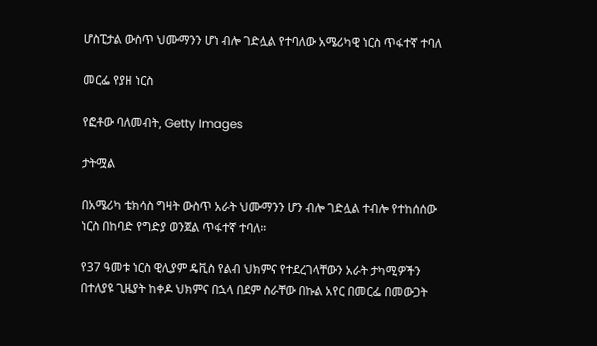ሆስፒታል ውስጥ ህሙማንን ሆነ ብሎ ገድሏል የተባለው አሜሪካዊ ነርስ ጥፋተኛ ተባለ

መርፌ የያዘ ነርስ

የፎቶው ባለመብት, Getty Images

ታትሟል

በአሜሪካ ቴክሳስ ግዛት ውስጥ አራት ህሙማንን ሆን ብሎ ገድሏል ተብሎ የተከሰሰው ነርስ በከባድ የግድያ ወንጀል ጥፋተኛ ተባለ።

የ37 ዓመቱ ነርስ ዊሊያም ዴቪስ የልብ ህክምና የተደረገላቸውን አራት ታካሚዎችን በተለያዩ ጊዜያት ከቀዶ ህክምና በኋላ በደም ስራቸው በኩል አየር በመርፌ በመውጋት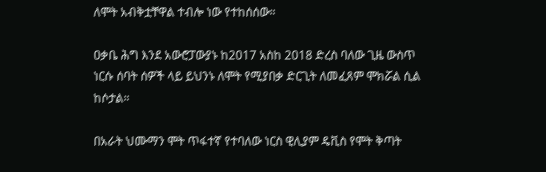ለሞት አብቅቷቸዋል ተብሎ ነው የተከሰሰው።

ዐቃቤ ሕግ እንደ አውሮፓውያኑ ከ2017 አስከ 2018 ድረስ ባለው ጊዜ ውስጥ ነርሱ ሰባት ሰዎች ላይ ይህንኑ ለሞት የሚያበቃ ድርጊት ለመፈጸም ሞክሯል ሲል ከሶታል።

በአራት ህሙማን ሞት ጥፋተኛ የተባለው ነርስ ዊሊያም ዴቪስ የሞት ቅጣት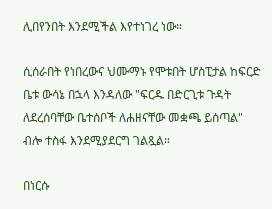ሊበየንበት እንደሚችል እየተነገረ ነው።

ሲሰራበት የነበረውና ህሙማኑ የሞቱበት ሆስፒታል ከፍርድ ቤቱ ውሳኔ በኋላ እንዳለው "ፍርዱ በድርጊቱ ጉዳት ለደረሰባቸው ቤተሰቦች ለሐዘናቸው መቋጫ ይሰጣል" ብሎ ተስፋ እንደሚያደርግ ገልጿል።

በነርሱ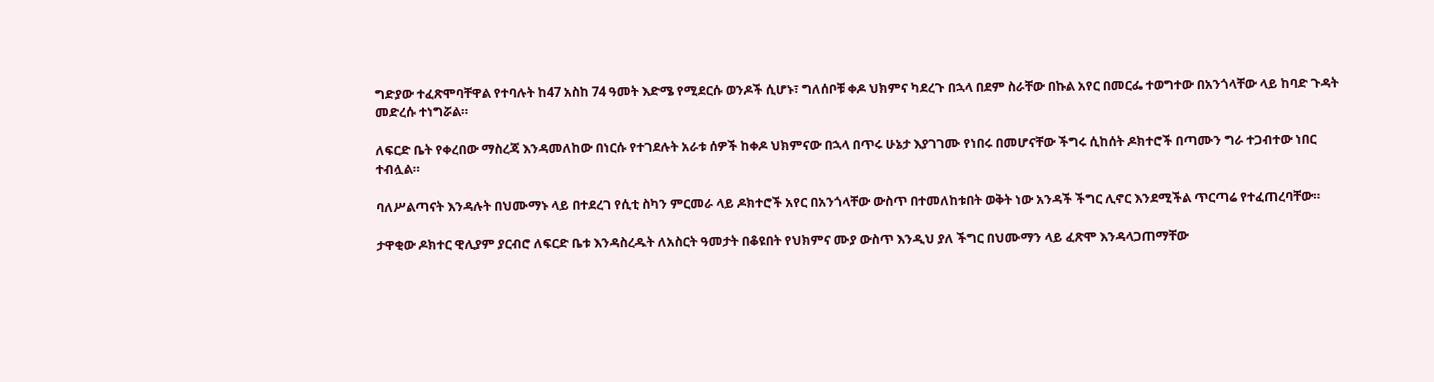ግድያው ተፈጽሞባቸዋል የተባሉት ከ47 አስከ 74 ዓመት እድሜ የሚደርሱ ወንዶች ሲሆኑ፣ ግለሰቦቹ ቀዶ ህክምና ካደረጉ በኋላ በደም ስራቸው በኩል አየር በመርፌ ተወግተው በአንጎላቸው ላይ ከባድ ጉዳት መድረሱ ተነግሯል።

ለፍርድ ቤት የቀረበው ማስረጃ እንዳመለከው በነርሱ የተገደሉት አራቱ ሰዎች ከቀዶ ህክምናው በኋላ በጥሩ ሁኔታ እያገገሙ የነበሩ በመሆናቸው ችግሩ ሲከሰት ዶክተሮች በጣሙን ግራ ተጋብተው ነበር ተብሏል።

ባለሥልጣናት እንዳሉት በህሙማኑ ላይ በተደረገ የሲቲ ስካን ምርመራ ላይ ዶክተሮች አየር በአንጎላቸው ውስጥ በተመለከቱበት ወቅት ነው አንዳች ችግር ሊኖር እንደሚችል ጥርጣሬ የተፈጠረባቸው።

ታዋቂው ዶክተር ዊሊያም ያርብሮ ለፍርድ ቤቱ እንዳስረዱት ለአስርት ዓመታት በቆዩበት የህክምና ሙያ ውስጥ እንዲህ ያለ ችግር በህሙማን ላይ ፈጽሞ እንዳላጋጠማቸው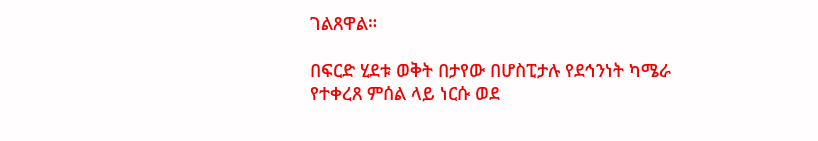ገልጸዋል።

በፍርድ ሂደቱ ወቅት በታየው በሆስፒታሉ የደኅንነት ካሜራ የተቀረጸ ምሰል ላይ ነርሱ ወደ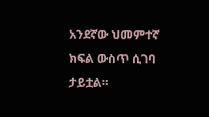አንደኛው ህመምተኛ ክፍል ውስጥ ሲገባ ታይቷል።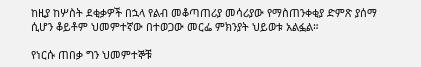ከዚያ ከሦስት ደቂቃዎች በኋላ የልብ መቆጣጠሪያ መሳሪያው የማስጠንቀቂያ ድምጽ ያሰማ ሲሆን ቆይቶም ህመምተኛው በተወጋው መርፌ ምክንያት ህይወቱ አልፏል።

የነርሱ ጠበቃ ግን ህመምተኞቹ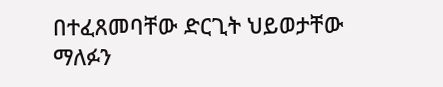በተፈጸመባቸው ድርጊት ህይወታቸው ማለፉን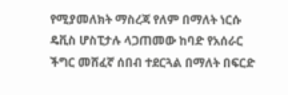የሚያመለክት ማስረጃ የለም በማለት ነርሱ ዴቪስ ሆስፒታሉ ላጋጠመው ከባድ የአሰራር ችግር መሸፈኛ ሰበብ ተደርጓል በማለት በፍርድ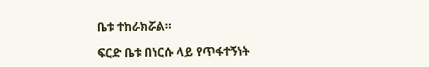ቤቱ ተከራክሯል።

ፍርድ ቤቱ በነርሱ ላይ የጥፋተኝነት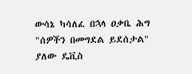ውሳኔ ካሳለፈ በኋላ ዐቃቤ ሕግ "ሰዎችን በመግደል ይደሰታል" ያለው ዴቪስ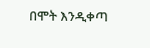በሞት እንዲቀጣ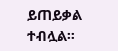ይጠይቃል ተብሏል።